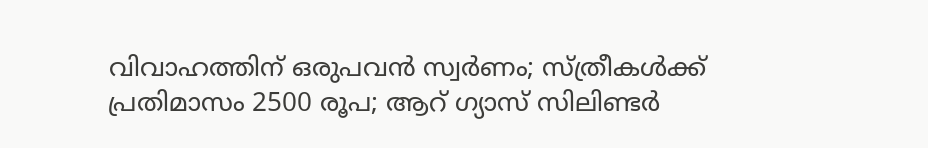വിവാഹത്തിന് ഒരുപവന്‍ സ്വര്‍ണം; സ്ത്രീകള്‍ക്ക് പ്രതിമാസം 2500 രൂപ; ആറ് ഗ്യാസ് സിലിണ്ടര്‍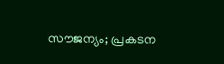സൗജന്യം; പ്രകടന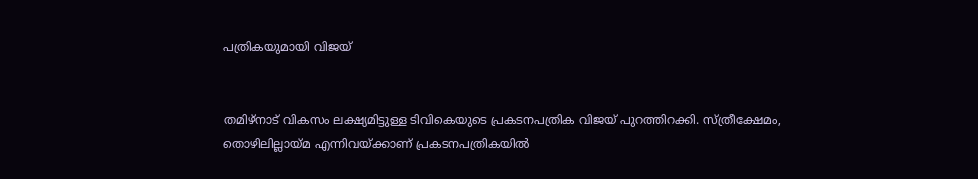പത്രികയുമായി വിജയ്


തമിഴ്‌നാട് വികസം ലക്ഷ്യമിട്ടുള്ള ടിവികെയുടെ പ്രകടനപത്രിക വിജയ് പുറത്തിറക്കി. സ്ത്രീക്ഷേമം, തൊഴിലില്ലായ്മ എന്നിവയ്ക്കാണ് പ്രകടനപത്രികയില്‍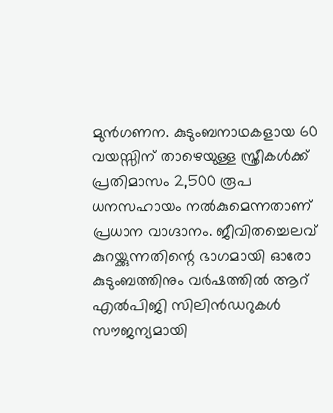മുന്‍ഗണന. കുടുംബനാഥകളായ 60 വയസ്സിന് താഴെയുള്ള സ്ത്രീകള്‍ക്ക് പ്രതിമാസം 2,500 രൂപ ധനസഹായം നല്‍കുമെന്നതാണ് പ്രധാന വാഗ്ദാനം. ജീവിതച്ചെലവ് കുറയ്ക്കുന്നതിന്റെ ഭാഗമായി ഓരോ കുടുംബത്തിനും വര്‍ഷത്തില്‍ ആറ് എല്‍പിജി സിലിന്‍ഡറുകള്‍ സൗജന്യമായി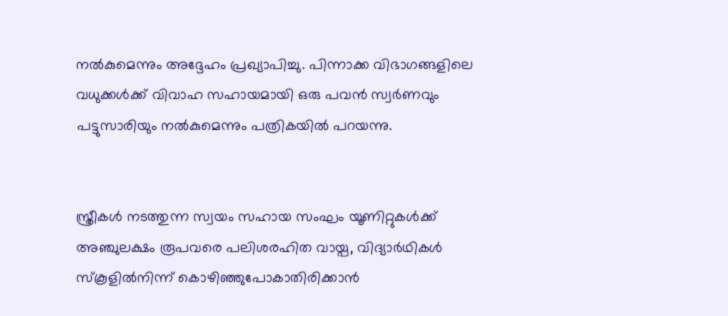നല്‍കുമെന്നും അദ്ദേഹം പ്രഖ്യാപിച്ചു. പിന്നാക്ക വിഭാഗങ്ങളിലെ വധുക്കള്‍ക്ക് വിവാഹ സഹായമായി ഒരു പവന്‍ സ്വര്‍ണവും പട്ടുസാരിയും നല്‍കുമെന്നും പത്രികയില്‍ പറയന്നു.


സ്ത്രീകള്‍ നടത്തുന്ന സ്വയം സഹായ സംഘം യൂണിറ്റുകള്‍ക്ക് അഞ്ചുലക്ഷം രൂപവരെ പലിശരഹിത വായ്പ, വിദ്യാര്‍ഥികള്‍ സ്‌കൂളില്‍നിന്ന് കൊഴിഞ്ഞുപോകാതിരിക്കാന്‍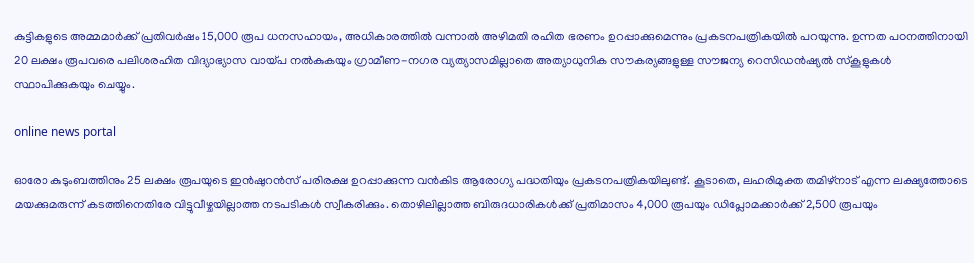കുട്ടികളുടെ അമ്മമാര്‍ക്ക് പ്രതിവര്‍ഷം 15,000 രൂപ ധനസഹായം, അധികാരത്തില്‍ വന്നാല്‍ അഴിമതി രഹിത ഭരണം ഉറപ്പാക്കുമെന്നും പ്രകടനപത്രികയില്‍ പറയുന്നു. ഉന്നത പഠനത്തിനായി 20 ലക്ഷം രൂപവരെ പലിശരഹിത വിദ്യാഭ്യാസ വായ്പ നല്‍കുകയും ഗ്രാമീണ-നഗര വ്യത്യാസമില്ലാതെ അത്യാധുനിക സൗകര്യങ്ങളുള്ള സൗജന്യ റെസിഡന്‍ഷ്യല്‍ സ്‌കൂളുകള്‍ സ്ഥാപിക്കുകയും ചെയ്യും.

online news portal

ഓരോ കുടുംബത്തിനും 25 ലക്ഷം രൂപയുടെ ഇന്‍ഷുറന്‍സ് പരിരക്ഷ ഉറപ്പാക്കുന്ന വന്‍കിട ആരോഗ്യ പദ്ധതിയും പ്രകടനപത്രികയിലുണ്ട്. കൂടാതെ, ലഹരിമുക്ത തമിഴ്‌നാട് എന്ന ലക്ഷ്യത്തോടെ മയക്കുമരുന്ന് കടത്തിനെതിരേ വിട്ടുവീഴ്ചയില്ലാത്ത നടപടികള്‍ സ്വീകരിക്കും. തൊഴിലില്ലാത്ത ബിരുദധാരികള്‍ക്ക് പ്രതിമാസം 4,000 രൂപയും ഡിപ്ലോമക്കാര്‍ക്ക് 2,500 രൂപയും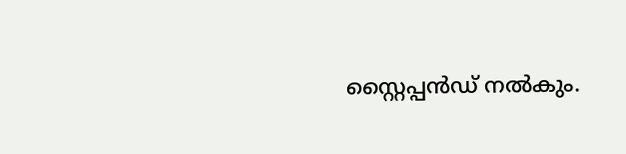സ്റ്റൈപ്പന്‍ഡ് നല്‍കും.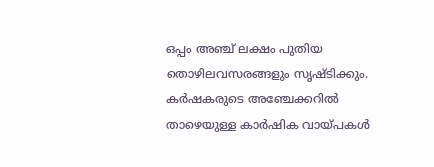ഒപ്പം അഞ്ച് ലക്ഷം പുതിയ തൊഴിലവസരങ്ങളും സൃഷ്ടിക്കും. കര്‍ഷകരുടെ അഞ്ചേക്കറില്‍ താഴെയുള്ള കാര്‍ഷിക വായ്പകള്‍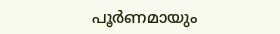പൂര്‍ണമായും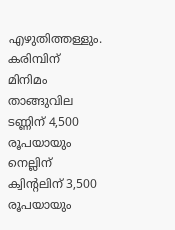എഴുതിത്തള്ളും. കരിമ്പിന് മിനിമം താങ്ങുവില ടണ്ണിന് 4,500 രൂപയായും നെല്ലിന് ക്വിന്റലിന് 3,500 രൂപയായും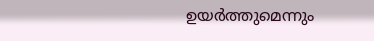ഉയര്‍ത്തുമെന്നും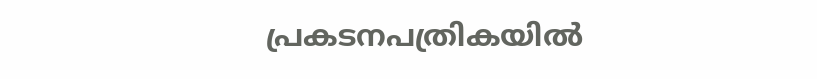പ്രകടനപത്രികയില്‍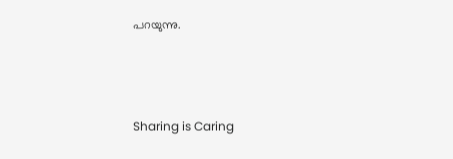പറയുന്നു.



Sharing is Caring